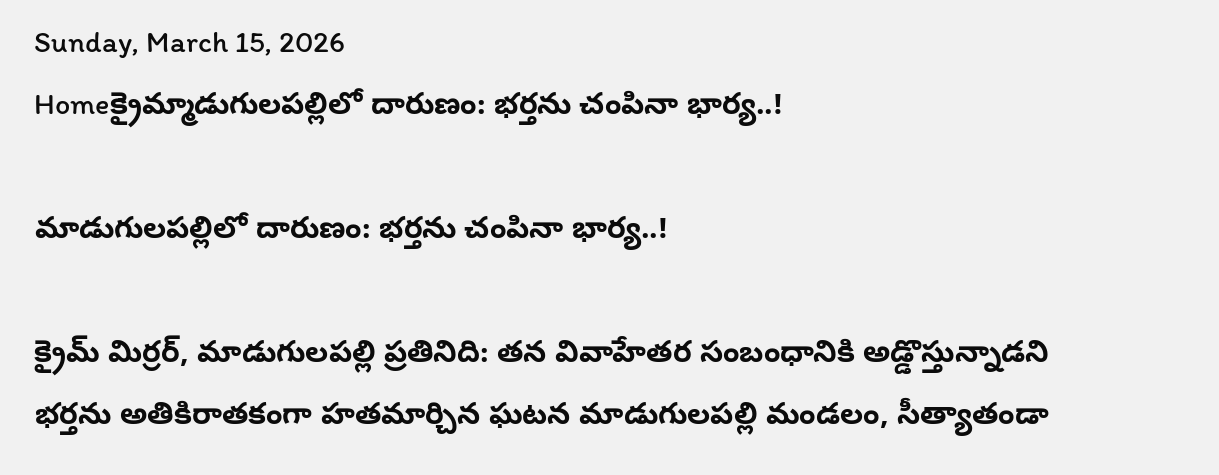Sunday, March 15, 2026
Homeక్రైమ్మాడుగులపల్లిలో దారుణం: భర్తను చంపినా భార్య..!

మాడుగులపల్లిలో దారుణం: భర్తను చంపినా భార్య..!

క్రైమ్ మిర్రర్, మాడుగులపల్లి ప్రతినిది: తన వివాహేతర సంబంధానికి అడ్డొస్తున్నాడని భర్తను అతికిరాతకంగా హతమార్చిన ఘటన మాడుగులపల్లి మండలం, సీత్యాతండా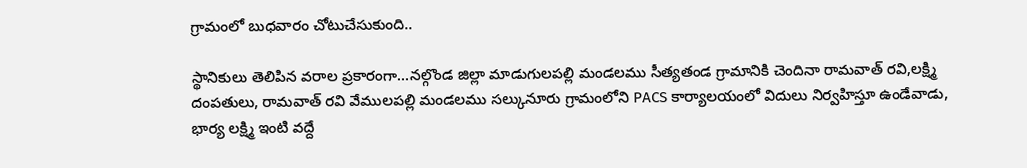గ్రామంలో బుధవారం చోటుచేసుకుంది..

స్థానికులు తెలిపిన వరాల ప్రకారంగా…నల్గొండ జిల్లా మాడుగులపల్లి మండలము సీత్యతండ గ్రామానికి చెందినా రామవాత్ రవి,లక్ష్మి దంపతులు, రామవాత్ రవి వేములపల్లి మండలము సల్కునూరు గ్రామంలోని PACS కార్యాలయంలో విదులు నిర్వహిస్తూ ఉండేవాడు, భార్య లక్ష్మి ఇంటి వద్దే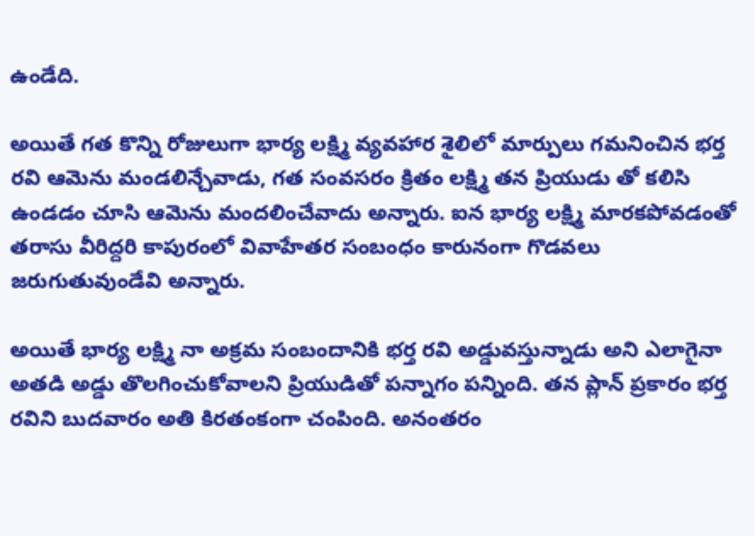ఉండేది.

అయితే గత కొన్ని రోజులుగా భార్య లక్ష్మి వ్యవహార శైలిలో మార్పులు గమనించిన భర్త రవి ఆమెను మండలిన్చేవాడు, గత సంవసరం క్రితం లక్ష్మి తన ప్రియుడు తో కలిసి ఉండడం చూసి ఆమెను మందలించేవాదు అన్నారు. ఐన భార్య లక్ష్మి మారకపోవడంతో తరాసు వీరిద్దరి కాపురంలో వివాహేతర సంబంధం కారునంగా గొడవలు జరుగుతువుండేవి అన్నారు.

అయితే భార్య లక్ష్మి నా అక్రమ సంబందానికి భర్త రవి అడ్డువస్తున్నాడు అని ఎలాగైనా అతడి అడ్డు తొలగించుకోవాలని ప్రియుడితో పన్నాగం పన్నింది. తన ప్లాన్ ప్రకారం భర్త రవిని బుదవారం అతి కిరతంకంగా చంపింది. అనంతరం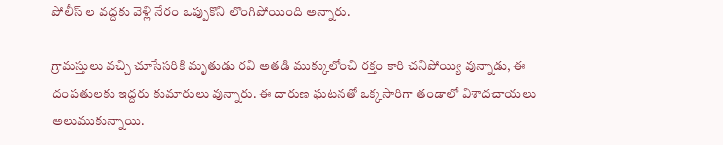పోలీస్ ల వద్దకు వెళ్లి నేరం ఒప్పుకొని లొంగిపోయింది అన్నారు.

గ్రామస్తులు వచ్చి చూసేసరికి మృతుడు రవి అతడి ముక్కులోంచి రక్తం కారి చనిపోయ్యి వున్నాడు, ఈ దంపతులకు ఇద్దరు కుమారులు వున్నారు. ఈ దారుణ ఘటనతో ఒక్కసారిగా తండాలో విశాదచాయలు అలుముకున్నాయి.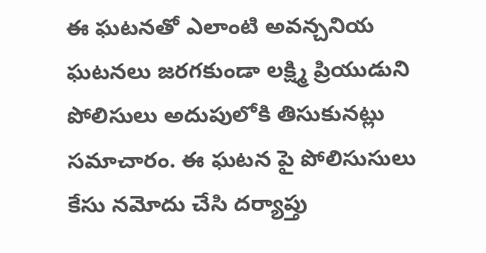ఈ ఘటనతో ఎలాంటి అవన్చనియ ఘటనలు జరగకుండా లక్ష్మి ప్రియుడుని పోలిసులు అదుపులోకి తిసుకునట్లు సమాచారం. ఈ ఘటన పై పోలిసుసులు కేసు నమోదు చేసి దర్యాప్తు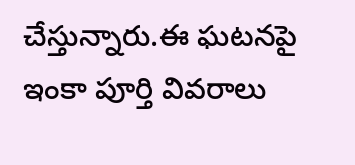చేస్తున్నారు.ఈ ఘటనపై ఇంకా పూర్తి వివరాలు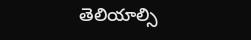తెలియాల్సి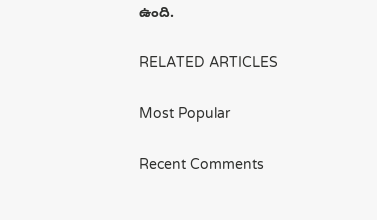ఉంది.

RELATED ARTICLES

Most Popular

Recent Comments